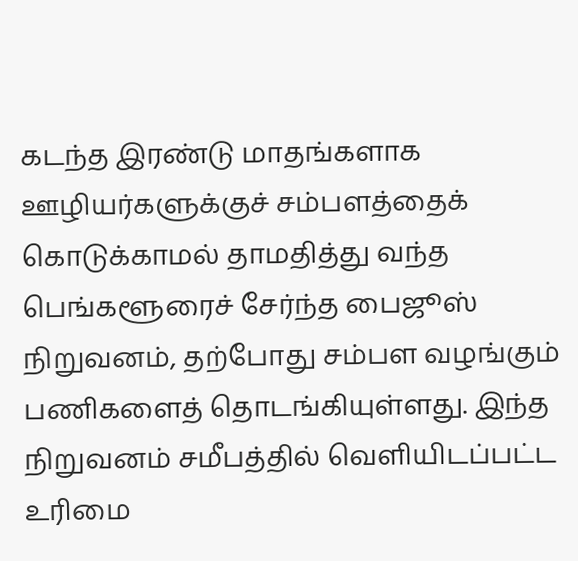கடந்த இரண்டு மாதங்களாக ஊழியர்களுக்குச் சம்பளத்தைக் கொடுக்காமல் தாமதித்து வந்த பெங்களூரைச் சேர்ந்த பைஜூஸ் நிறுவனம், தற்போது சம்பள வழங்கும் பணிகளைத் தொடங்கியுள்ளது. இந்த நிறுவனம் சமீபத்தில் வெளியிடப்பட்ட உரிமை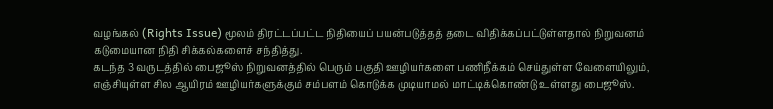வழங்கல் (Rights Issue) மூலம் திரட்டப்பட்ட நிதியைப் பயன்படுத்தத் தடை விதிக்கப்பட்டுள்ளதால் நிறுவனம் கடுமையான நிதி சிக்கல்களைச் சந்தித்து.
கடந்த 3 வருடத்தில் பைஜூஸ் நிறுவனத்தில் பெரும் பகுதி ஊழியர்களை பணிநீக்கம் செய்துள்ள வேளையிலும், எஞ்சியுள்ள சில ஆயிரம் ஊழியர்களுக்கும் சம்பளம் கொடுக்க முடியாமல் மாட்டிக்கொண்டு உள்ளது பைஜூஸ்.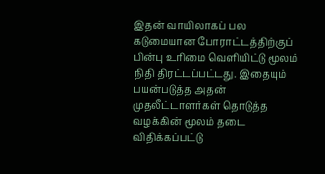இதன் வாயிலாகப் பல கடுமையான போராட்டத்திற்குப் பின்பு உரிமை வெளியிட்டு மூலம் நிதி திரட்டப்பட்டது. இதையும் பயன்படுத்த அதன் முதலீட்டாளர்கள் தொடுத்த வழக்கின் மூலம் தடை விதிக்கப்பட்டு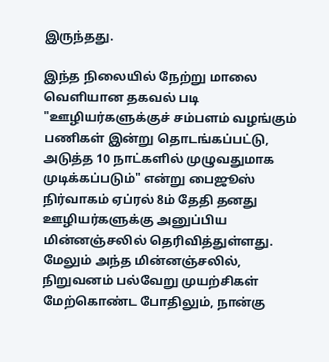இருந்தது.

இந்த நிலையில் நேற்று மாலை வெளியான தகவல் படி "ஊழியர்களுக்குச் சம்பளம் வழங்கும் பணிகள் இன்று தொடங்கப்பட்டு, அடுத்த 10 நாட்களில் முழுவதுமாக முடிக்கப்படும்" என்று பைஜூஸ் நிர்வாகம் ஏப்ரல் 8ம் தேதி தனது ஊழியர்களுக்கு அனுப்பிய மின்னஞ்சலில் தெரிவித்துள்ளது.
மேலும் அந்த மின்னஞ்சலில், நிறுவனம் பல்வேறு முயற்சிகள் மேற்கொண்ட போதிலும், நான்கு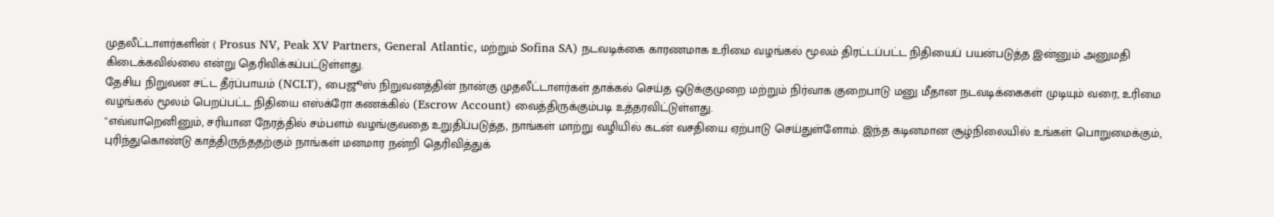முதலீட்டாளர்களின் ( Prosus NV, Peak XV Partners, General Atlantic, மற்றும் Sofina SA) நடவடிக்கை காரணமாக உரிமை வழங்கல் மூலம் திரட்டப்பட்ட நிதியைப் பயன்படுத்த இன்னும் அனுமதி கிடைக்கவில்லை என்று தெரிவிக்கப்பட்டுள்ளது.
தேசிய நிறுவன சட்ட தீர்ப்பாயம் (NCLT), பைஜூஸ் நிறுவனத்தின் நான்கு முதலீட்டாளர்கள் தாக்கல் செய்த ஒடுக்குமுறை மற்றும் நிர்வாக குறைபாடு மனு மீதான நடவடிக்கைகள் முடியும் வரை, உரிமை வழங்கல் மூலம் பெறப்பட்ட நிதியை எஸ்க்ரோ கணக்கில் (Escrow Account) வைத்திருக்கும்படி உத்தரவிட்டுள்ளது.
"எவ்வாறெனினும், சரியான நேரத்தில் சம்பளம் வழங்குவதை உறுதிப்படுத்த, நாங்கள் மாற்று வழியில் கடன் வசதியை ஏற்பாடு செய்துள்ளோம். இந்த கடினமான சூழ்நிலையில் உங்கள் பொறுமைக்கும், புரிந்துகொண்டு காத்திருந்ததற்கும் நாங்கள் மனமார நன்றி தெரிவித்துக்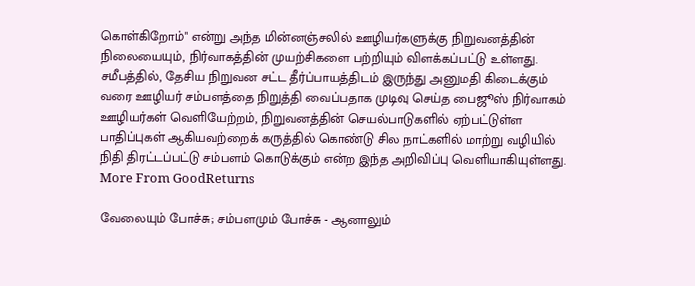கொள்கிறோம்" என்று அந்த மின்னஞ்சலில் ஊழியர்களுக்கு நிறுவனத்தின் நிலையையும், நிர்வாகத்தின் முயற்சிகளை பற்றியும் விளக்கப்பட்டு உள்ளது.
சமீபத்தில், தேசிய நிறுவன சட்ட தீர்ப்பாயத்திடம் இருந்து அனுமதி கிடைக்கும் வரை ஊழியர் சம்பளத்தை நிறுத்தி வைப்பதாக முடிவு செய்த பைஜூஸ் நிர்வாகம் ஊழியர்கள் வெளியேற்றம், நிறுவனத்தின் செயல்பாடுகளில் ஏற்பட்டுள்ள பாதிப்புகள் ஆகியவற்றைக் கருத்தில் கொண்டு சில நாட்களில் மாற்று வழியில் நிதி திரட்டப்பட்டு சம்பளம் கொடுக்கும் என்ற இந்த அறிவிப்பு வெளியாகியுள்ளது.
More From GoodReturns

வேலையும் போச்சு; சம்பளமும் போச்சு - ஆனாலும்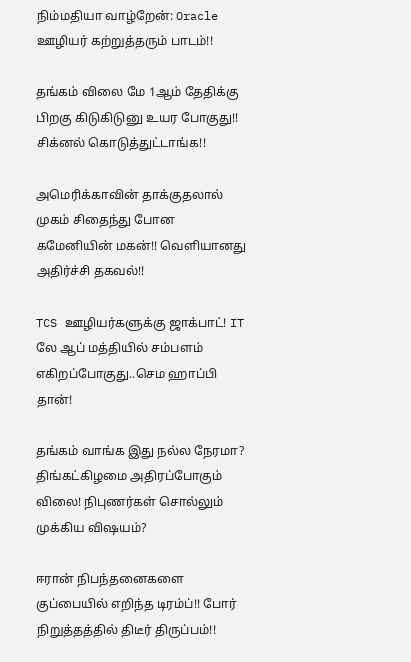நிம்மதியா வாழ்றேன்: Oracle ஊழியர் கற்றுத்தரும் பாடம்!!

தங்கம் விலை மே 1ஆம் தேதிக்கு பிறகு கிடுகிடுனு உயர போகுது!! சிக்னல் கொடுத்துட்டாங்க!!

அமெரிக்காவின் தாக்குதலால் முகம் சிதைந்து போன கமேனியின் மகன்!! வெளியானது அதிர்ச்சி தகவல்!!

TCS ஊழியர்களுக்கு ஜாக்பாட்! IT லே ஆப் மத்தியில் சம்பளம் எகிறப்போகுது..செம ஹாப்பி தான்!

தங்கம் வாங்க இது நல்ல நேரமா? திங்கட்கிழமை அதிரப்போகும் விலை! நிபுணர்கள் சொல்லும் முக்கிய விஷயம்?

ஈரான் நிபந்தனைகளை குப்பையில் எறிந்த டிரம்ப்!! போர் நிறுத்தத்தில் திடீர் திருப்பம்!!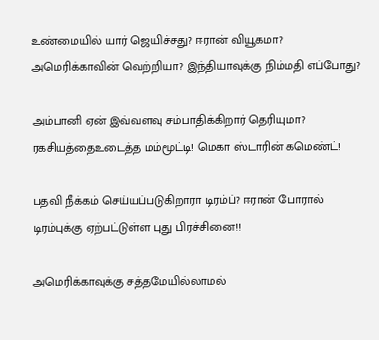உண்மையில் யார் ஜெயிச்சது? ஈரான் வியூகமா? அமெரிக்காவின் வெற்றியா? இந்தியாவுக்கு நிம்மதி எப்போது?

அம்பானி ஏன் இவ்வளவு சம்பாதிக்கிறார் தெரியுமா? ரகசியத்தைஉடைத்த மம்மூட்டி! மெகா ஸ்டாரின் கமெண்ட்!

பதவி நீக்கம் செய்யப்படுகிறாரா டிரம்ப்? ஈரான் போரால் டிரம்புக்கு ஏற்பட்டுள்ள புது பிரச்சினை!!

அமெரிக்காவுக்கு சத்தமேயில்லாமல்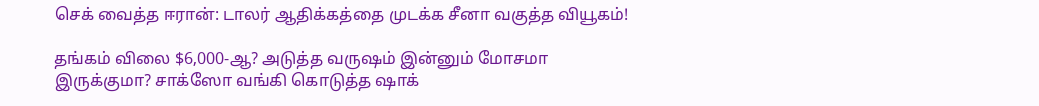செக் வைத்த ஈரான்: டாலர் ஆதிக்கத்தை முடக்க சீனா வகுத்த வியூகம்!

தங்கம் விலை $6,000-ஆ? அடுத்த வருஷம் இன்னும் மோசமா இருக்குமா? சாக்ஸோ வங்கி கொடுத்த ஷாக்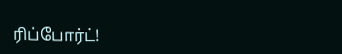ரிப்போர்ட்!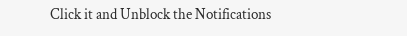Click it and Unblock the Notifications